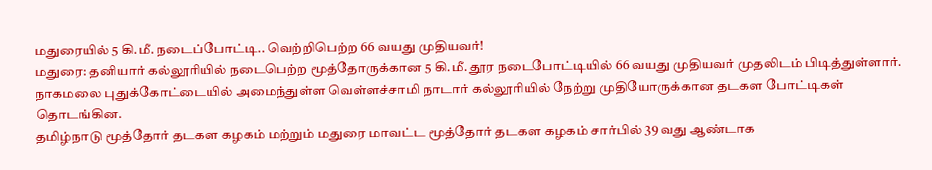மதுரையில் 5 கி.மீ. நடைப்போட்டி.. வெற்றிபெற்ற 66 வயது முதியவர்!
மதுரை: தனியார் கல்லூரியில் நடைபெற்ற மூத்தோருக்கான 5 கி.மீ. தூர நடைபோட்டியில் 66 வயது முதியவர் முதலிடம் பிடித்துள்ளார்.
நாகமலை புதுக்கோட்டையில் அமைந்துள்ள வெள்ளச்சாமி நாடார் கல்லூரியில் நேற்று முதியோருக்கான தடகள போட்டிகள் தொடங்கின.
தமிழ்நாடு மூத்தோர் தடகள கழகம் மற்றும் மதுரை மாவட்ட மூத்தோர் தடகள கழகம் சார்பில் 39 வது ஆண்டாக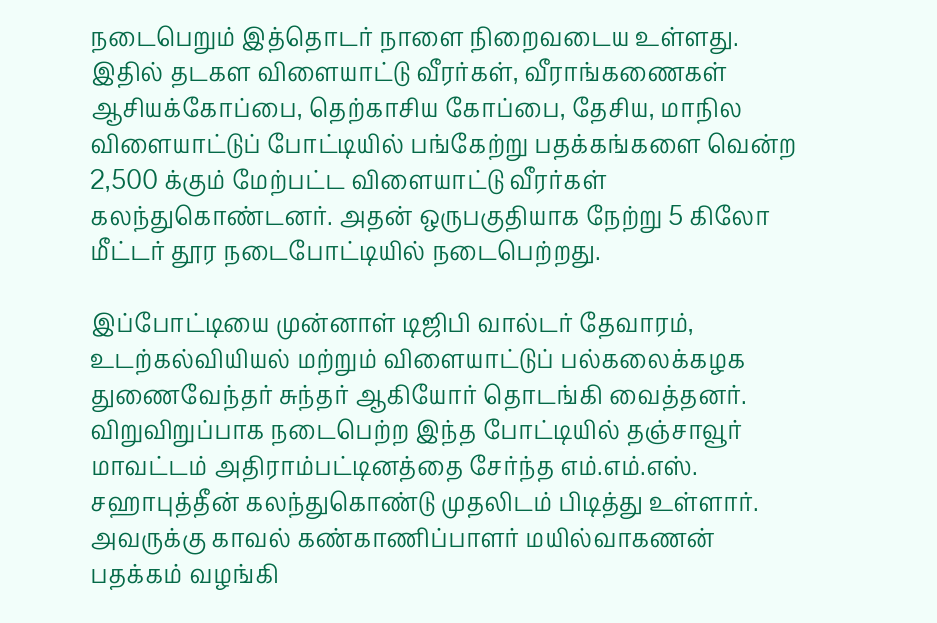நடைபெறும் இத்தொடர் நாளை நிறைவடைய உள்ளது.
இதில் தடகள விளையாட்டு வீரர்கள், வீராங்கணைகள் ஆசியக்கோப்பை, தெற்காசிய கோப்பை, தேசிய, மாநில விளையாட்டுப் போட்டியில் பங்கேற்று பதக்கங்களை வென்ற 2,500 க்கும் மேற்பட்ட விளையாட்டு வீரர்கள் கலந்துகொண்டனர். அதன் ஒருபகுதியாக நேற்று 5 கிலோ மீட்டர் தூர நடைபோட்டியில் நடைபெற்றது.

இப்போட்டியை முன்னாள் டிஜிபி வால்டர் தேவாரம், உடற்கல்வியியல் மற்றும் விளையாட்டுப் பல்கலைக்கழக துணைவேந்தர் சுந்தர் ஆகியோர் தொடங்கி வைத்தனர். விறுவிறுப்பாக நடைபெற்ற இந்த போட்டியில் தஞ்சாவூர் மாவட்டம் அதிராம்பட்டினத்தை சேர்ந்த எம்.எம்.எஸ். சஹாபுத்தீன் கலந்துகொண்டு முதலிடம் பிடித்து உள்ளார்.
அவருக்கு காவல் கண்காணிப்பாளர் மயில்வாகணன் பதக்கம் வழங்கி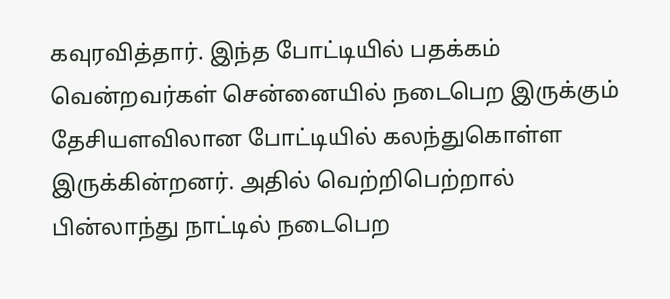கவுரவித்தார். இந்த போட்டியில் பதக்கம் வென்றவர்கள் சென்னையில் நடைபெற இருக்கும் தேசியளவிலான போட்டியில் கலந்துகொள்ள இருக்கின்றனர். அதில் வெற்றிபெற்றால் பின்லாந்து நாட்டில் நடைபெற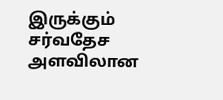இருக்கும் சர்வதேச அளவிலான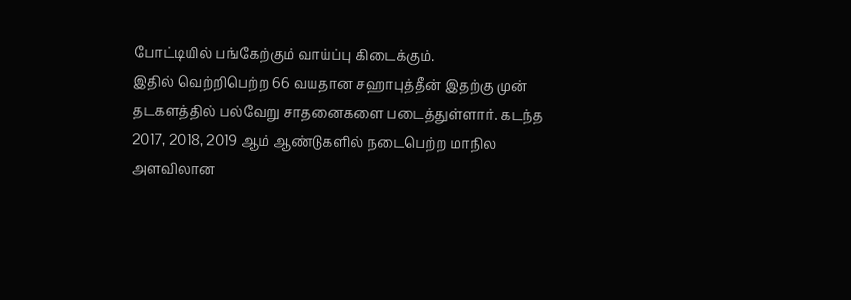போட்டியில் பங்கேற்கும் வாய்ப்பு கிடைக்கும்.
இதில் வெற்றிபெற்ற 66 வயதான சஹாபுத்தீன் இதற்கு முன் தடகளத்தில் பல்வேறு சாதனைகளை படைத்துள்ளார். கடந்த 2017, 2018, 2019 ஆம் ஆண்டுகளில் நடைபெற்ற மாநில அளவிலான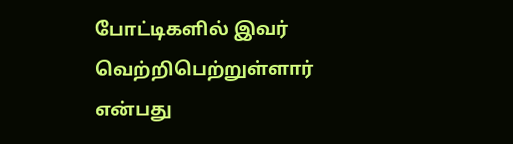போட்டிகளில் இவர் வெற்றிபெற்றுள்ளார் என்பது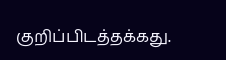குறிப்பிடத்தக்கது.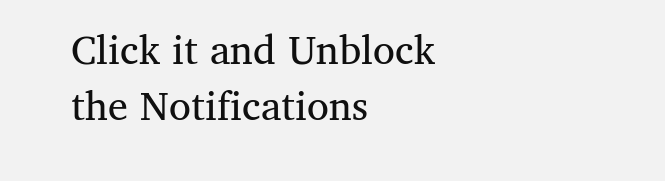Click it and Unblock the Notifications